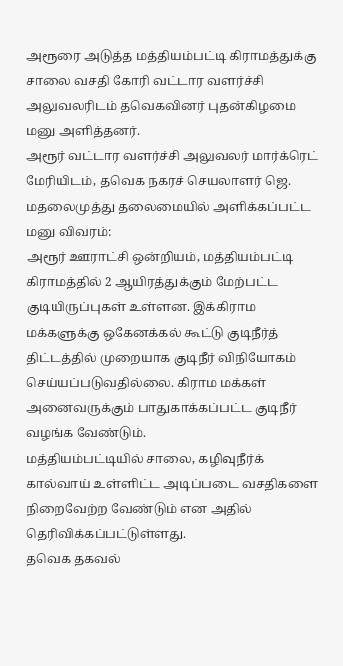அரூரை அடுத்த மத்தியம்பட்டி கிராமத்துக்கு சாலை வசதி கோரி வட்டார வளர்ச்சி அலுவலரிடம் தவெகவினர் புதன்கிழமை மனு அளித்தனர்.
அரூர் வட்டார வளர்ச்சி அலுவலர் மார்க்ரெட் மேரியிடம், தவெக நகரச் செயலாளர் ஜெ. மதலைமுத்து தலைமையில் அளிக்கப்பட்ட மனு விவரம்:
அரூர் ஊராட்சி ஒன்றியம், மத்தியம்பட்டி கிராமத்தில் 2 ஆயிரத்துக்கும் மேற்பட்ட குடியிருப்புகள் உள்ளன. இக்கிராம மக்களுக்கு ஒகேனக்கல் கூட்டு குடிநீர்த் திட்டத்தில் முறையாக குடிநீர் விநியோகம் செய்யப்படுவதில்லை. கிராம மக்கள் அனைவருக்கும் பாதுகாக்கப்பட்ட குடிநீர் வழங்க வேண்டும்.
மத்தியம்பட்டியில் சாலை, கழிவுநீர்க் கால்வாய் உள்ளிட்ட அடிப்படை வசதிகளை நிறைவேற்ற வேண்டும் என அதில் தெரிவிக்கப்பட்டுள்ளது.
தவெக தகவல்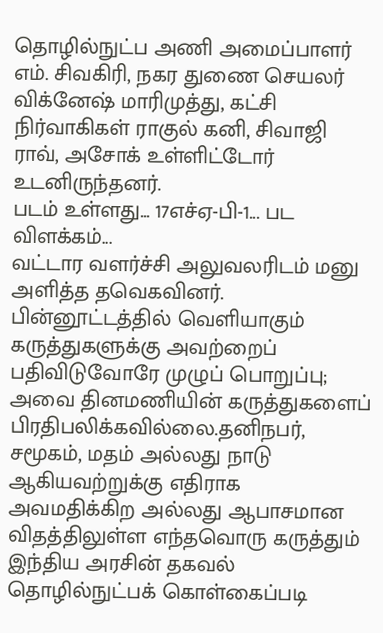தொழில்நுட்ப அணி அமைப்பாளர் எம். சிவகிரி, நகர துணை செயலர் விக்னேஷ் மாரிமுத்து, கட்சி நிர்வாகிகள் ராகுல் கனி, சிவாஜி ராவ், அசோக் உள்ளிட்டோர் உடனிருந்தனர்.
படம் உள்ளது... 17எச்ஏ-பி-1... பட விளக்கம்...
வட்டார வளர்ச்சி அலுவலரிடம் மனு அளித்த தவெகவினர்.
பின்னூட்டத்தில் வெளியாகும் கருத்துகளுக்கு அவற்றைப் பதிவிடுவோரே முழுப் பொறுப்பு; அவை தினமணியின் கருத்துகளைப் பிரதிபலிக்கவில்லை.தனிநபர், சமூகம், மதம் அல்லது நாடு ஆகியவற்றுக்கு எதிராக அவமதிக்கிற அல்லது ஆபாசமான விதத்திலுள்ள எந்தவொரு கருத்தும் இந்திய அரசின் தகவல் தொழில்நுட்பக் கொள்கைப்படி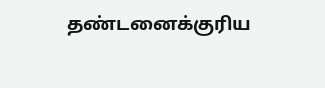தண்டனைக்குரிய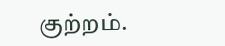குற்றம்.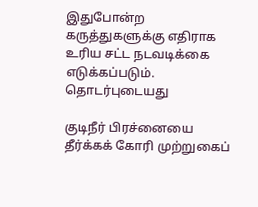இதுபோன்ற கருத்துகளுக்கு எதிராக உரிய சட்ட நடவடிக்கை எடுக்கப்படும்.
தொடர்புடையது

குடிநீர் பிரச்னையை தீர்க்கக் கோரி முற்றுகைப்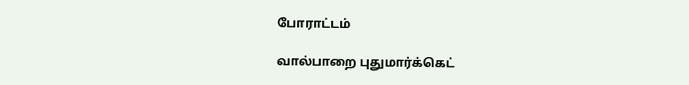போராட்டம்

வால்பாறை புதுமார்க்கெட்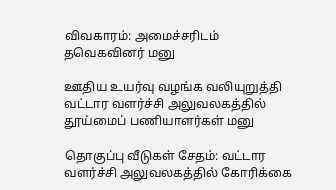விவகாரம்: அமைச்சரிடம் தவெகவினர் மனு

ஊதிய உயர்வு வழங்க வலியுறுத்தி வட்டார வளர்ச்சி அலுவலகத்தில் தூய்மைப் பணியாளர்கள் மனு

தொகுப்பு வீடுகள் சேதம்: வட்டார வளர்ச்சி அலுவலகத்தில் கோரிக்கை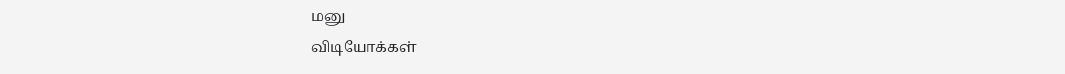மனு
விடியோக்கள்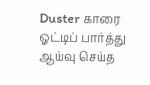Duster காரை ஓட்டிப் பார்த்து ஆய்வு செய்த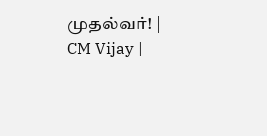முதல்வர்! | CM Vijay |